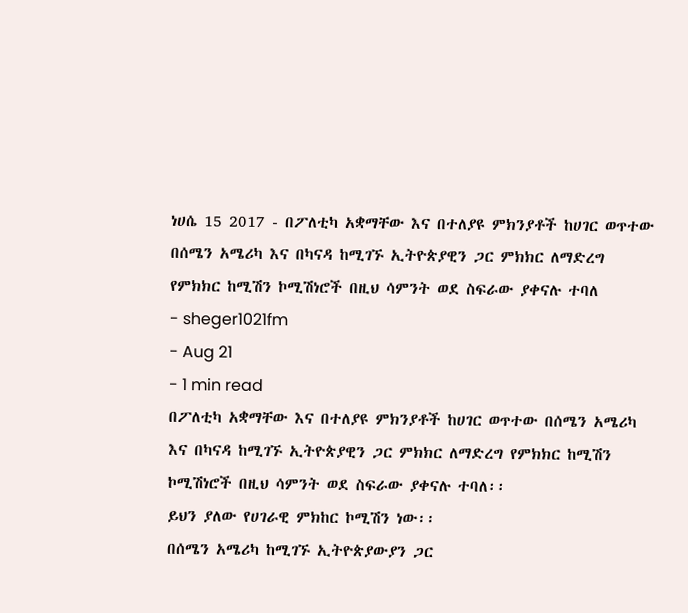ነሀሴ 15 2017 - በፖለቲካ አቋማቸው እና በተለያዩ ምክንያቶች ከሀገር ወጥተው በሰሜን አሜሪካ እና በካናዳ ከሚገኙ ኢትዮጵያዊን ጋር ምክክር ለማድረግ የምክክር ከሚሽን ኮሚሽነሮች በዚህ ሳምንት ወደ ስፍራው ያቀናሉ ተባለ
- sheger1021fm
- Aug 21
- 1 min read
በፖለቲካ አቋማቸው እና በተለያዩ ምክንያቶች ከሀገር ወጥተው በሰሜን አሜሪካ እና በካናዳ ከሚገኙ ኢትዮጵያዊን ጋር ምክክር ለማድረግ የምክክር ከሚሽን ኮሚሽነሮች በዚህ ሳምንት ወደ ስፍራው ያቀናሉ ተባለ፡፡
ይህን ያለው የሀገራዊ ምክከር ኮሚሽን ነው፡፡
በሰሜን አሜሪካ ከሚገኙ ኢትዮጵያውያን ጋር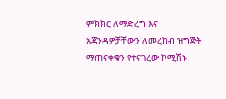ምክክር ለማድረግ እና አጃንዳዎቻቸውን ለመረከብ ዝግጅት ማጠናቀቁን የተናገረው ኮሚሽኑ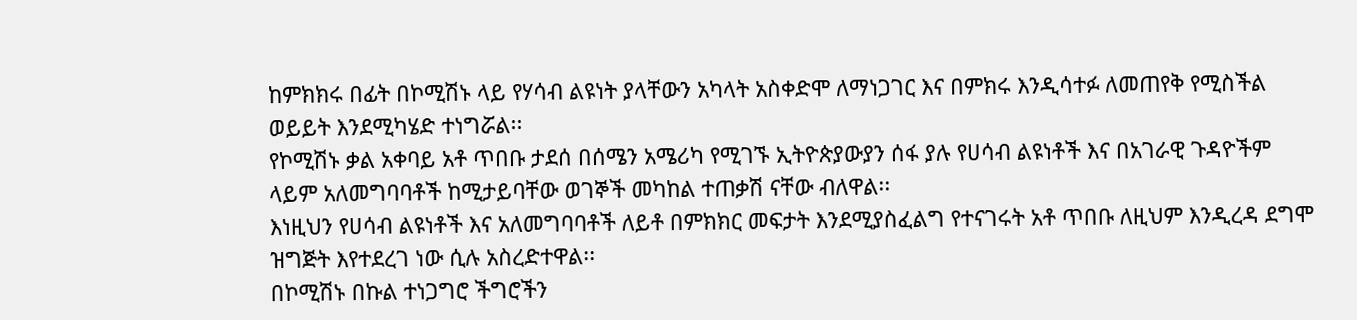ከምክክሩ በፊት በኮሚሽኑ ላይ የሃሳብ ልዩነት ያላቸውን አካላት አስቀድሞ ለማነጋገር እና በምክሩ እንዲሳተፉ ለመጠየቅ የሚስችል ወይይት እንደሚካሄድ ተነግሯል፡፡
የኮሚሽኑ ቃል አቀባይ አቶ ጥበቡ ታደሰ በሰሜን አሜሪካ የሚገኙ ኢትዮጵያውያን ሰፋ ያሉ የሀሳብ ልዩነቶች እና በአገራዊ ጉዳዮችም ላይም አለመግባባቶች ከሚታይባቸው ወገኞች መካከል ተጠቃሽ ናቸው ብለዋል፡፡
እነዚህን የሀሳብ ልዩነቶች እና አለመግባባቶች ለይቶ በምክክር መፍታት እንደሚያስፈልግ የተናገሩት አቶ ጥበቡ ለዚህም እንዲረዳ ደግሞ ዝግጅት እየተደረገ ነው ሲሉ አስረድተዋል፡፡
በኮሚሽኑ በኩል ተነጋግሮ ችግሮችን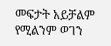መፍታት አይቻልም የሚልንም ወገን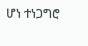ሆነ ተነጋግሮ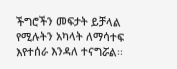ችግሮችን መፍታት ይቻላል የሚሉትን አካላት ለማሳተፍ እየተሰራ እንዳለ ተናግሯል፡፡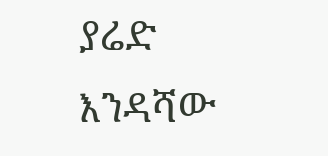ያሬድ እንዳሻው